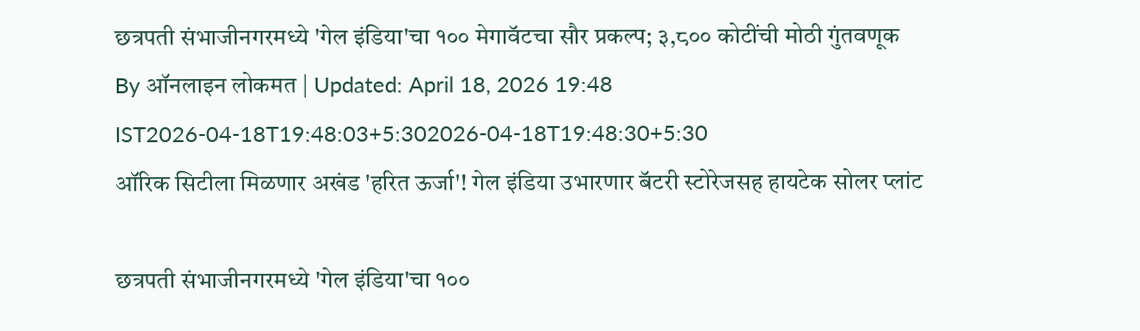छत्रपती संभाजीनगरमध्ये 'गेल इंडिया'चा १०० मेगावॅटचा सौर प्रकल्प; ३,८०० कोटींची मोठी गुंतवणूक
By ऑनलाइन लोकमत | Updated: April 18, 2026 19:48 IST2026-04-18T19:48:03+5:302026-04-18T19:48:30+5:30
ऑरिक सिटीला मिळणार अखंड 'हरित ऊर्जा'! गेल इंडिया उभारणार बॅटरी स्टोरेजसह हायटेक सोलर प्लांट

छत्रपती संभाजीनगरमध्ये 'गेल इंडिया'चा १००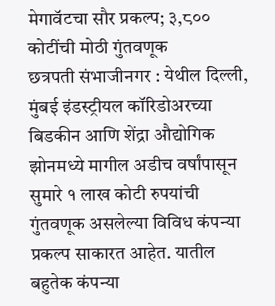मेगावॅटचा सौर प्रकल्प; ३,८०० कोटींची मोठी गुंतवणूक
छत्रपती संभाजीनगर : येथील दिल्ली, मुंबई इंडस्ट्रीयल कॉरिडोअरच्या बिडकीन आणि शेंद्रा औद्योगिक झोनमध्ये मागील अडीच वर्षांपासून सुमारे १ लाख कोटी रुपयांची गुंतवणूक असलेल्या विविध कंपन्या प्रकल्प साकारत आहेत. यातील बहुतेक कंपन्या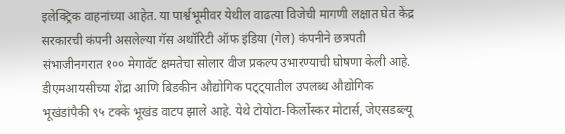इलेक्ट्रिक वाहनांच्या आहेत. या पार्श्वभूमीवर येथील वाढत्या विजेची मागणी लक्षात घेत केंद्र सरकारची कंपनी असलेल्या गॅस अथॉरिटी ऑफ इंडिया (गेल) कंपनीने छत्रपती संभाजीनगरात १०० मेगावॅट क्षमतेचा सोलार वीज प्रकल्प उभारण्याची घोषणा केली आहे.
डीएमआयसीच्या शेंद्रा आणि बिडकीन औद्योगिक पट्ट्यातील उपलब्ध औद्योगिक भूखंडांपैकी ९५ टक्के भूखंड वाटप झाले आहे. येथे टोयोटा-किर्लोस्कर मोटार्स, जेएसडब्ल्यू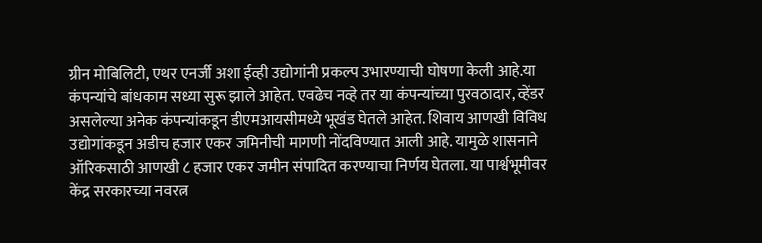ग्रीन मोबिलिटी, एथर एनर्जी अशा ईव्ही उद्योगांनी प्रकल्प उभारण्याची घोषणा केली आहे.या कंपन्यांचे बांधकाम सध्या सुरू झाले आहेत. एवढेच नव्हे तर या कंपन्यांच्या पुरवठादार, व्हेंडर असलेल्या अनेक कंपन्यांकडून डीएमआयसीमध्ये भूखंड घेतले आहेत. शिवाय आणखी विविध उद्योगांकडून अडीच हजार एकर जमिनीची मागणी नोंदविण्यात आली आहे. यामुळे शासनाने ऑरिकसाठी आणखी ८ हजार एकर जमीन संपादित करण्याचा निर्णय घेतला. या पार्श्वभूमीवर केंद्र सरकारच्या नवरत्न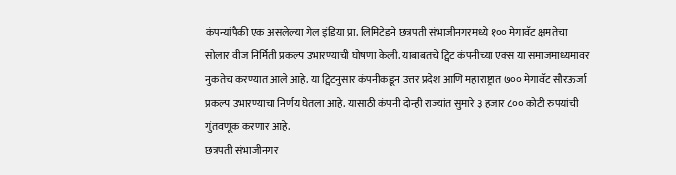कंपन्यांपैकी एक असलेल्या गेल इंडिया प्रा. लिमिटेडने छत्रपती संभाजीनगरमध्ये १०० मेगावॅट क्षमतेचा सोलार वीज निर्मिती प्रकल्प उभारण्याची घोषणा केली. याबाबतचे ट्विट कंपनीच्या एक्स या समाजमाध्यमावर नुकतेच करण्यात आले आहे. या ट्विटनुसार कंपनीकडून उत्तर प्रदेश आणि महाराष्ट्रात ७०० मेगावॅट सौरऊर्जा प्रकल्प उभारण्याचा निर्णय घेतला आहे. यासाठी कंपनी दोन्ही राज्यांत सुमारे ३ हजार ८०० कोटी रुपयांची गुंतवणूक करणार आहे.
छत्रपती संभाजीनगर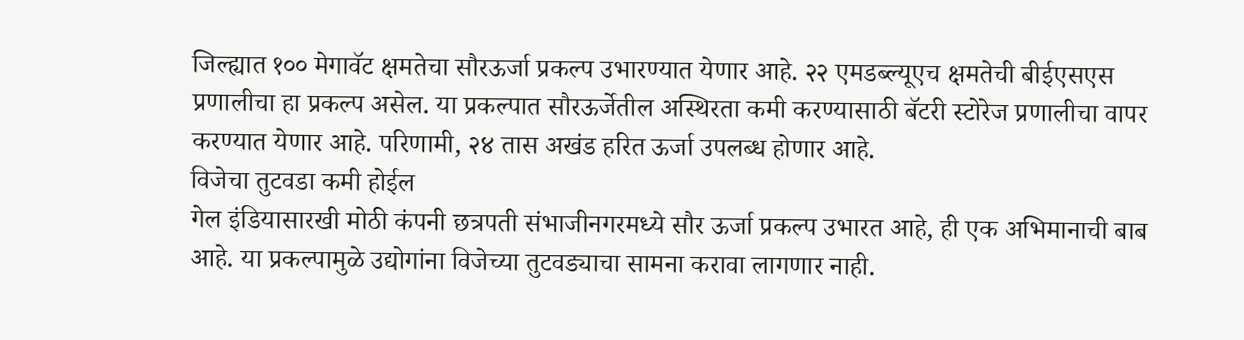जिल्ह्यात १०० मेगावॅट क्षमतेचा सौरऊर्जा प्रकल्प उभारण्यात येणार आहे. २२ एमडब्ल्यूएच क्षमतेची बीईएसएस प्रणालीचा हा प्रकल्प असेल. या प्रकल्पात सौरऊर्जेतील अस्थिरता कमी करण्यासाठी बॅटरी स्टोरेज प्रणालीचा वापर करण्यात येणार आहे. परिणामी, २४ तास अखंड हरित ऊर्जा उपलब्ध होणार आहे.
विजेचा तुटवडा कमी होईल
गेल इंडियासारखी मोठी कंपनी छत्रपती संभाजीनगरमध्ये सौर ऊर्जा प्रकल्प उभारत आहे, ही एक अभिमानाची बाब आहे. या प्रकल्पामुळे उद्योगांना विजेच्या तुटवड्याचा सामना करावा लागणार नाही.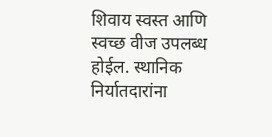शिवाय स्वस्त आणि स्वच्छ वीज उपलब्ध होईल. स्थानिक निर्यातदारांना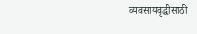व्यवसायवृद्धीसाठी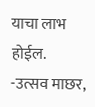याचा लाभ होईल.
-उत्सव माछर,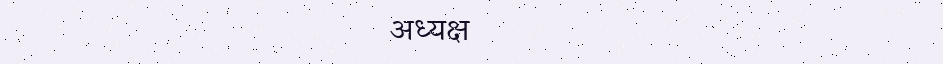अध्यक्ष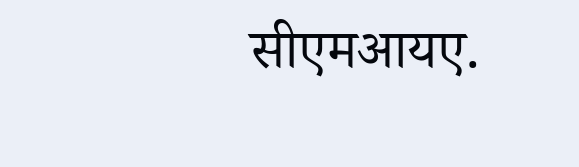सीएमआयए.